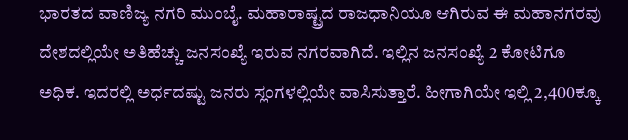ಭಾರತದ ವಾಣಿಜ್ಯ ನಗರಿ ಮುಂಬೈ. ಮಹಾರಾಷ್ಟ್ರದ ರಾಜಧಾನಿಯೂ ಆಗಿರುವ ಈ ಮಹಾನಗರವು ದೇಶದಲ್ಲಿಯೇ ಅತಿಹೆಚ್ಚು ಜನಸಂಖ್ಯೆ ಇರುವ ನಗರವಾಗಿದೆ. ಇಲ್ಲಿನ ಜನಸಂಖ್ಯೆ 2 ಕೋಟಿಗೂ ಅಧಿಕ. ಇದರಲ್ಲಿ ಅರ್ಧದಷ್ಟು ಜನರು ಸ್ಲಂಗಳಲ್ಲಿಯೇ ವಾಸಿಸುತ್ತಾರೆ. ಹೀಗಾಗಿಯೇ ಇಲ್ಲಿ 2,400ಕ್ಕೂ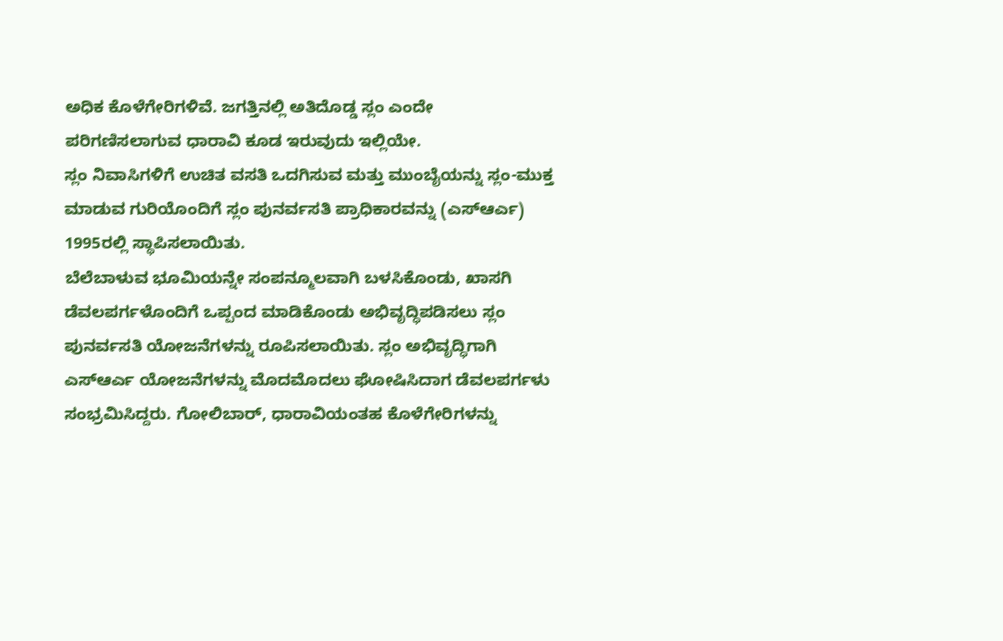ಅಧಿಕ ಕೊಳೆಗೇರಿಗಳಿವೆ. ಜಗತ್ತಿನಲ್ಲಿ ಅತಿದೊಡ್ಡ ಸ್ಲಂ ಎಂದೇ ಪರಿಗಣಿಸಲಾಗುವ ಧಾರಾವಿ ಕೂಡ ಇರುವುದು ಇಲ್ಲಿಯೇ.
ಸ್ಲಂ ನಿವಾಸಿಗಳಿಗೆ ಉಚಿತ ವಸತಿ ಒದಗಿಸುವ ಮತ್ತು ಮುಂಬೈಯನ್ನು ಸ್ಲಂ-ಮುಕ್ತ ಮಾಡುವ ಗುರಿಯೊಂದಿಗೆ ಸ್ಲಂ ಪುನರ್ವಸತಿ ಪ್ರಾಧಿಕಾರವನ್ನು (ಎಸ್ಆರ್ಎ) 1995ರಲ್ಲಿ ಸ್ಥಾಪಿಸಲಾಯಿತು.
ಬೆಲೆಬಾಳುವ ಭೂಮಿಯನ್ನೇ ಸಂಪನ್ಮೂಲವಾಗಿ ಬಳಸಿಕೊಂಡು, ಖಾಸಗಿ ಡೆವಲಪರ್ಗಳೊಂದಿಗೆ ಒಪ್ಪಂದ ಮಾಡಿಕೊಂಡು ಅಭಿವೃದ್ಧಿಪಡಿಸಲು ಸ್ಲಂ ಪುನರ್ವಸತಿ ಯೋಜನೆಗಳನ್ನು ರೂಪಿಸಲಾಯಿತು. ಸ್ಲಂ ಅಭಿವೃದ್ಧಿಗಾಗಿ ಎಸ್ಆರ್ಎ ಯೋಜನೆಗಳನ್ನು ಮೊದಮೊದಲು ಘೋಷಿಸಿದಾಗ ಡೆವಲಪರ್ಗಳು ಸಂಭ್ರಮಿಸಿದ್ದರು. ಗೋಲಿಬಾರ್, ಧಾರಾವಿಯಂತಹ ಕೊಳೆಗೇರಿಗಳನ್ನು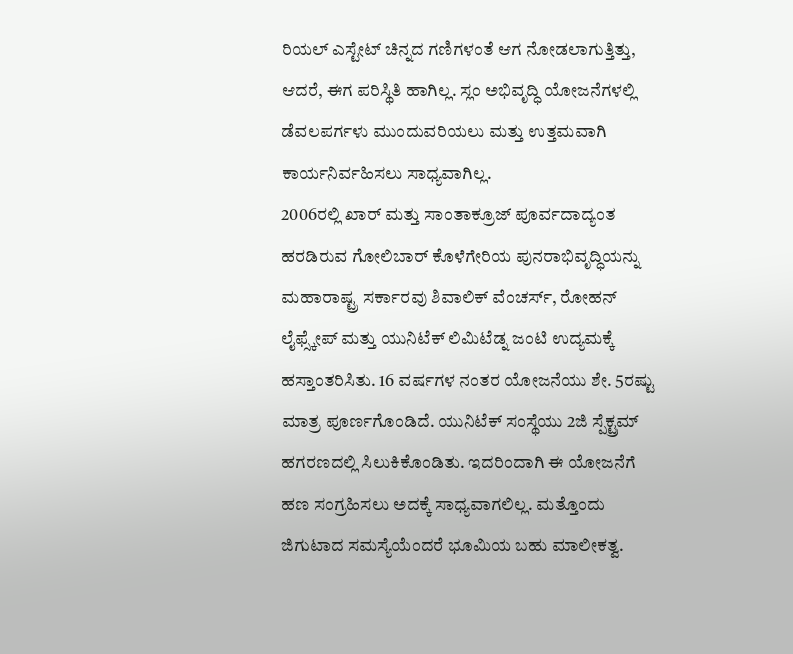ರಿಯಲ್ ಎಸ್ಟೇಟ್ ಚಿನ್ನದ ಗಣಿಗಳಂತೆ ಆಗ ನೋಡಲಾಗುತ್ತಿತ್ತು, ಆದರೆ, ಈಗ ಪರಿಸ್ಥಿತಿ ಹಾಗಿಲ್ಲ. ಸ್ಲಂ ಅಭಿವೃದ್ಧಿ ಯೋಜನೆಗಳಲ್ಲಿ ಡೆವಲಪರ್ಗಳು ಮುಂದುವರಿಯಲು ಮತ್ತು ಉತ್ತಮವಾಗಿ ಕಾರ್ಯನಿರ್ವಹಿಸಲು ಸಾಧ್ಯವಾಗಿಲ್ಲ.
2006ರಲ್ಲಿ ಖಾರ್ ಮತ್ತು ಸಾಂತಾಕ್ರೂಜ್ ಪೂರ್ವದಾದ್ಯಂತ ಹರಡಿರುವ ಗೋಲಿಬಾರ್ ಕೊಳೆಗೇರಿಯ ಪುನರಾಭಿವೃದ್ಧಿಯನ್ನು ಮಹಾರಾಷ್ಟ್ರ ಸರ್ಕಾರವು ಶಿವಾಲಿಕ್ ವೆಂಚರ್ಸ್, ರೋಹನ್ ಲೈಫ್ಸ್ಕೇಪ್ ಮತ್ತು ಯುನಿಟೆಕ್ ಲಿಮಿಟೆಡ್ನ ಜಂಟಿ ಉದ್ಯಮಕ್ಕೆ ಹಸ್ತಾಂತರಿಸಿತು. 16 ವರ್ಷಗಳ ನಂತರ ಯೋಜನೆಯು ಶೇ. 5ರಷ್ಟು ಮಾತ್ರ ಪೂರ್ಣಗೊಂಡಿದೆ. ಯುನಿಟೆಕ್ ಸಂಸ್ಥೆಯು 2ಜಿ ಸ್ಪೆಕ್ಟ್ರಮ್ ಹಗರಣದಲ್ಲಿ ಸಿಲುಕಿಕೊಂಡಿತು. ಇದರಿಂದಾಗಿ ಈ ಯೋಜನೆಗೆ ಹಣ ಸಂಗ್ರಹಿಸಲು ಅದಕ್ಕೆ ಸಾಧ್ಯವಾಗಲಿಲ್ಲ. ಮತ್ತೊಂದು ಜಿಗುಟಾದ ಸಮಸ್ಯೆಯೆಂದರೆ ಭೂಮಿಯ ಬಹು ಮಾಲೀಕತ್ವ.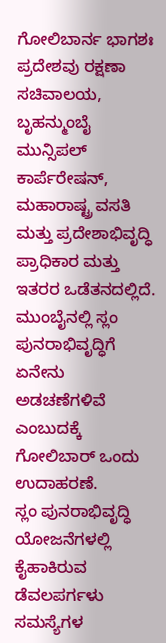ಗೋಲಿಬಾರ್ನ ಭಾಗಶಃ ಪ್ರದೇಶವು ರಕ್ಷಣಾ ಸಚಿವಾಲಯ, ಬೃಹನ್ಮುಂಬೈ ಮುನ್ಸಿಪಲ್ ಕಾರ್ಪೆರೇಷನ್, ಮಹಾರಾಷ್ಟ್ರ ವಸತಿ ಮತ್ತು ಪ್ರದೇಶಾಭಿವೃದ್ಧಿ ಪ್ರಾಧಿಕಾರ ಮತ್ತು ಇತರರ ಒಡೆತನದಲ್ಲಿದೆ. ಮುಂಬೈನಲ್ಲಿ ಸ್ಲಂ ಪುನರಾಭಿವೃದ್ಧಿಗೆ ಏನೇನು ಅಡಚಣೆಗಳಿವೆ ಎಂಬುದಕ್ಕೆ ಗೋಲಿಬಾರ್ ಒಂದು ಉದಾಹರಣೆ.
ಸ್ಲಂ ಪುನರಾಭಿವೃದ್ಧಿ ಯೋಜನೆಗಳಲ್ಲಿ ಕೈಹಾಕಿರುವ ಡೆವಲಪರ್ಗಳು ಸಮಸ್ಯೆಗಳ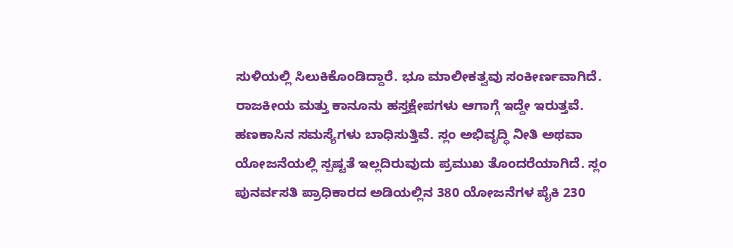ಸುಳಿಯಲ್ಲಿ ಸಿಲುಕಿಕೊಂಡಿದ್ದಾರೆ. ಭೂ ಮಾಲೀಕತ್ವವು ಸಂಕೀರ್ಣವಾಗಿದೆ. ರಾಜಕೀಯ ಮತ್ತು ಕಾನೂನು ಹಸ್ತಕ್ಷೇಪಗಳು ಆಗಾಗ್ಗೆ ಇದ್ದೇ ಇರುತ್ತವೆ. ಹಣಕಾಸಿನ ಸಮಸ್ಯೆಗಳು ಬಾಧಿಸುತ್ತಿವೆ. ಸ್ಲಂ ಅಭಿವೃದ್ಧಿ ನೀತಿ ಅಥವಾ ಯೋಜನೆಯಲ್ಲಿ ಸ್ಪಷ್ಟತೆ ಇಲ್ಲದಿರುವುದು ಪ್ರಮುಖ ತೊಂದರೆಯಾಗಿದೆ. ಸ್ಲಂ ಪುನರ್ವಸತಿ ಪ್ರಾಧಿಕಾರದ ಅಡಿಯಲ್ಲಿನ 380 ಯೋಜನೆಗಳ ಪೈಕಿ 230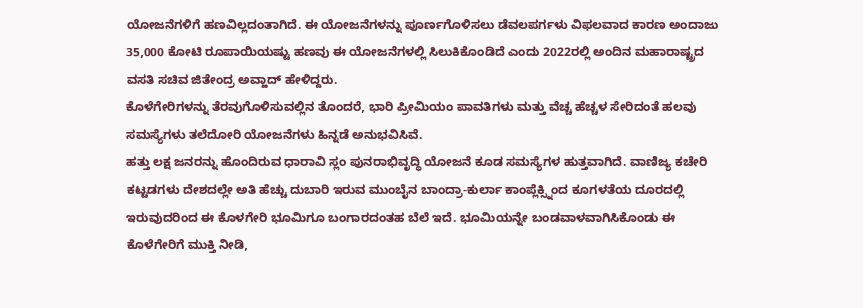ಯೋಜನೆಗಳಿಗೆ ಹಣವಿಲ್ಲದಂತಾಗಿದೆ. ಈ ಯೋಜನೆಗಳನ್ನು ಪೂರ್ಣಗೊಳಿಸಲು ಡೆವಲಪರ್ಗಳು ವಿಫಲವಾದ ಕಾರಣ ಅಂದಾಜು 35,000 ಕೋಟಿ ರೂಪಾಯಿಯಷ್ಟು ಹಣವು ಈ ಯೋಜನೆಗಳಲ್ಲಿ ಸಿಲುಕಿಕೊಂಡಿದೆ ಎಂದು 2022ರಲ್ಲಿ ಅಂದಿನ ಮಹಾರಾಷ್ಟ್ರದ ವಸತಿ ಸಚಿವ ಜಿತೇಂದ್ರ ಅವ್ಹಾದ್ ಹೇಳಿದ್ದರು.
ಕೊಳೆಗೇರಿಗಳನ್ನು ತೆರವುಗೊಳಿಸುವಲ್ಲಿನ ತೊಂದರೆ, ಭಾರಿ ಪ್ರೀಮಿಯಂ ಪಾವತಿಗಳು ಮತ್ತು ವೆಚ್ಚ ಹೆಚ್ಚಳ ಸೇರಿದಂತೆ ಹಲವು ಸಮಸ್ಯೆಗಳು ತಲೆದೋರಿ ಯೋಜನೆಗಳು ಹಿನ್ನಡೆ ಅನುಭವಿಸಿವೆ.
ಹತ್ತು ಲಕ್ಷ ಜನರನ್ನು ಹೊಂದಿರುವ ಧಾರಾವಿ ಸ್ಲಂ ಪುನರಾಭಿವೃದ್ಧಿ ಯೋಜನೆ ಕೂಡ ಸಮಸ್ಯೆಗಳ ಹುತ್ತವಾಗಿದೆ. ವಾಣಿಜ್ಯ ಕಚೇರಿ ಕಟ್ಟಡಗಳು ದೇಶದಲ್ಲೇ ಅತಿ ಹೆಚ್ಚು ದುಬಾರಿ ಇರುವ ಮುಂಬೈನ ಬಾಂದ್ರಾ-ಕುರ್ಲಾ ಕಾಂಪ್ಲೆಕ್ಸ್ನಿಂದ ಕೂಗಳತೆಯ ದೂರದಲ್ಲಿ ಇರುವುದರಿಂದ ಈ ಕೊಳಗೇರಿ ಭೂಮಿಗೂ ಬಂಗಾರದಂತಹ ಬೆಲೆ ಇದೆ. ಭೂಮಿಯನ್ನೇ ಬಂಡವಾಳವಾಗಿಸಿಕೊಂಡು ಈ ಕೊಳೆಗೇರಿಗೆ ಮುಕ್ತಿ ನೀಡಿ,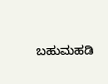ಬಹುಮಹಡಿ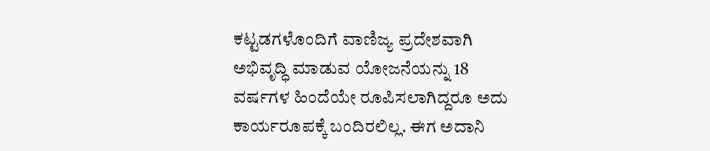ಕಟ್ಟಡಗಳೊಂದಿಗೆ ವಾಣಿಜ್ಯ ಪ್ರದೇಶವಾಗಿ ಅಭಿವೃದ್ಧಿ ಮಾಡುವ ಯೋಜನೆಯನ್ನು 18 ವರ್ಷಗಳ ಹಿಂದೆಯೇ ರೂಪಿಸಲಾಗಿದ್ದರೂ ಅದು ಕಾರ್ಯರೂಪಕ್ಕೆ ಬಂದಿರಲಿಲ್ಲ. ಈಗ ಅದಾನಿ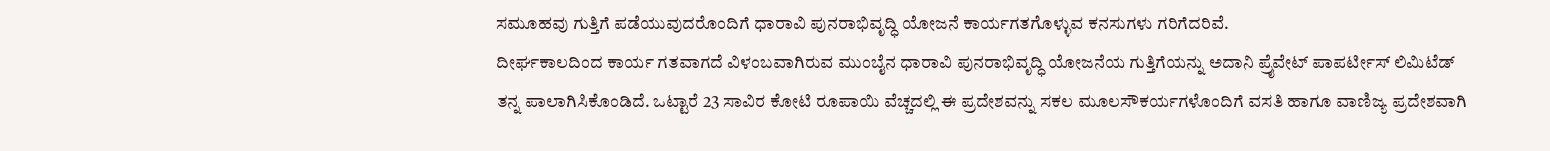ಸಮೂಹವು ಗುತ್ತಿಗೆ ಪಡೆಯುವುದರೊಂದಿಗೆ ಧಾರಾವಿ ಪುನರಾಭಿವೃದ್ಧಿ ಯೋಜನೆ ಕಾರ್ಯಗತಗೊಳ್ಳುವ ಕನಸುಗಳು ಗರಿಗೆದರಿವೆ.
ದೀರ್ಘಕಾಲದಿಂದ ಕಾರ್ಯ ಗತವಾಗದೆ ವಿಳಂಬವಾಗಿರುವ ಮುಂಬೈನ ಧಾರಾವಿ ಪುನರಾಭಿವೃದ್ಧಿ ಯೋಜನೆಯ ಗುತ್ತಿಗೆಯನ್ನು ಅದಾನಿ ಪ್ರೖೆವೇಟ್ ಪಾಪರ್ಟೀಸ್ ಲಿಮಿಟೆಡ್ ತನ್ನ ಪಾಲಾಗಿಸಿಕೊಂಡಿದೆ. ಒಟ್ಟಾರೆ 23 ಸಾವಿರ ಕೋಟಿ ರೂಪಾಯಿ ವೆಚ್ಚದಲ್ಲಿ ಈ ಪ್ರದೇಶವನ್ನು ಸಕಲ ಮೂಲಸೌಕರ್ಯಗಳೊಂದಿಗೆ ವಸತಿ ಹಾಗೂ ವಾಣಿಜ್ಯ ಪ್ರದೇಶವಾಗಿ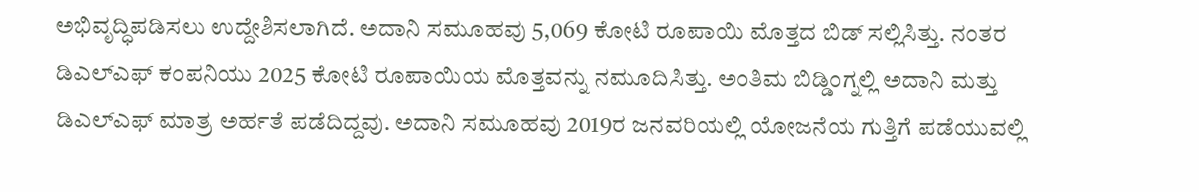ಅಭಿವೃದ್ಧಿಪಡಿಸಲು ಉದ್ದೇಶಿಸಲಾಗಿದೆ. ಅದಾನಿ ಸಮೂಹವು 5,069 ಕೋಟಿ ರೂಪಾಯಿ ಮೊತ್ತದ ಬಿಡ್ ಸಲ್ಲಿಸಿತ್ತು. ನಂತರ ಡಿಎಲ್ಎಫ್ ಕಂಪನಿಯು 2025 ಕೋಟಿ ರೂಪಾಯಿಯ ಮೊತ್ತವನ್ನು ನಮೂದಿಸಿತ್ತು. ಅಂತಿಮ ಬಿಡ್ಡಿಂಗ್ನಲ್ಲಿ ಅದಾನಿ ಮತ್ತು ಡಿಎಲ್ಎಫ್ ಮಾತ್ರ ಅರ್ಹತೆ ಪಡೆದಿದ್ದವು. ಅದಾನಿ ಸಮೂಹವು 2019ರ ಜನವರಿಯಲ್ಲಿ ಯೋಜನೆಯ ಗುತ್ತಿಗೆ ಪಡೆಯುವಲ್ಲಿ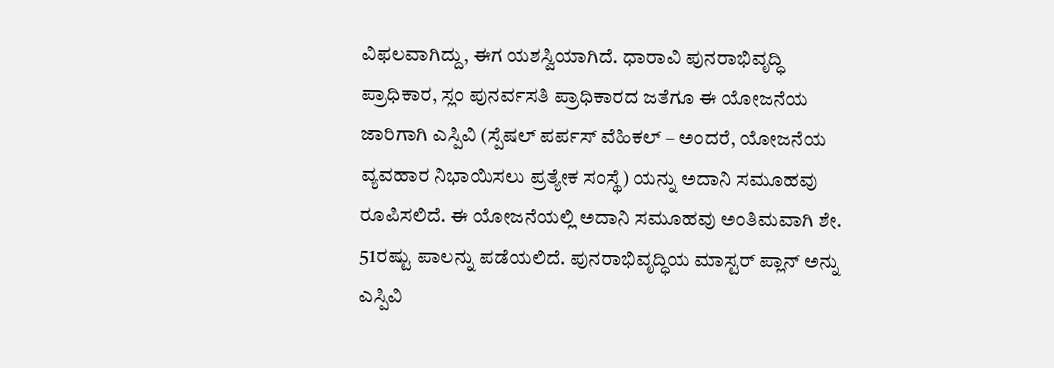ವಿಫಲವಾಗಿದ್ದು, ಈಗ ಯಶಸ್ವಿಯಾಗಿದೆ. ಧಾರಾವಿ ಪುನರಾಭಿವೃದ್ಧಿ ಪ್ರಾಧಿಕಾರ, ಸ್ಲಂ ಪುನರ್ವಸತಿ ಪ್ರಾಧಿಕಾರದ ಜತೆಗೂ ಈ ಯೋಜನೆಯ ಜಾರಿಗಾಗಿ ಎಸ್ಪಿವಿ (ಸ್ಪೆಷಲ್ ಪರ್ಪಸ್ ವೆಹಿಕಲ್ – ಅಂದರೆ, ಯೋಜನೆಯ ವ್ಯವಹಾರ ನಿಭಾಯಿಸಲು ಪ್ರತ್ಯೇಕ ಸಂಸ್ಥೆ) ಯನ್ನು ಅದಾನಿ ಸಮೂಹವು ರೂಪಿಸಲಿದೆ. ಈ ಯೋಜನೆಯಲ್ಲಿ ಅದಾನಿ ಸಮೂಹವು ಅಂತಿಮವಾಗಿ ಶೇ. 51ರಷ್ಟು ಪಾಲನ್ನು ಪಡೆಯಲಿದೆ. ಪುನರಾಭಿವೃದ್ಧಿಯ ಮಾಸ್ಟರ್ ಪ್ಲಾನ್ ಅನ್ನು ಎಸ್ಪಿವಿ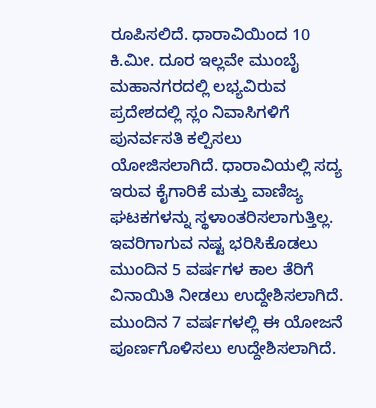ರೂಪಿಸಲಿದೆ. ಧಾರಾವಿಯಿಂದ 10 ಕಿ.ಮೀ. ದೂರ ಇಲ್ಲವೇ ಮುಂಬೈ ಮಹಾನಗರದಲ್ಲಿ ಲಭ್ಯವಿರುವ ಪ್ರದೇಶದಲ್ಲಿ ಸ್ಲಂ ನಿವಾಸಿಗಳಿಗೆ ಪುನರ್ವಸತಿ ಕಲ್ಪಿಸಲು ಯೋಜಿಸಲಾಗಿದೆ. ಧಾರಾವಿಯಲ್ಲಿ ಸದ್ಯ ಇರುವ ಕೈಗಾರಿಕೆ ಮತ್ತು ವಾಣಿಜ್ಯ ಘಟಕಗಳನ್ನು ಸ್ಥಳಾಂತರಿಸಲಾಗುತ್ತಿಲ್ಲ. ಇವರಿಗಾಗುವ ನಷ್ಟ ಭರಿಸಿಕೊಡಲು ಮುಂದಿನ 5 ವರ್ಷಗಳ ಕಾಲ ತೆರಿಗೆ ವಿನಾಯಿತಿ ನೀಡಲು ಉದ್ದೇಶಿಸಲಾಗಿದೆ. ಮುಂದಿನ 7 ವರ್ಷಗಳಲ್ಲಿ ಈ ಯೋಜನೆ ಪೂರ್ಣಗೊಳಿಸಲು ಉದ್ದೇಶಿಸಲಾಗಿದೆ.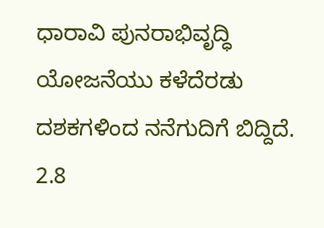ಧಾರಾವಿ ಪುನರಾಭಿವೃದ್ಧಿ ಯೋಜನೆಯು ಕಳೆದೆರಡು ದಶಕಗಳಿಂದ ನನೆಗುದಿಗೆ ಬಿದ್ದಿದೆ. 2.8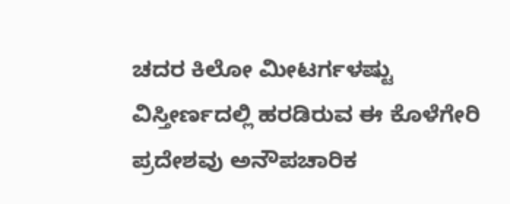ಚದರ ಕಿಲೋ ಮೀಟರ್ಗಳಷ್ಟು ವಿಸ್ತೀರ್ಣದಲ್ಲಿ ಹರಡಿರುವ ಈ ಕೊಳೆಗೇರಿ ಪ್ರದೇಶವು ಅನೌಪಚಾರಿಕ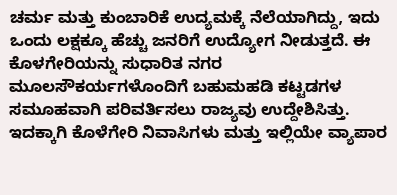ಚರ್ಮ ಮತ್ತು ಕುಂಬಾರಿಕೆ ಉದ್ಯಮಕ್ಕೆ ನೆಲೆಯಾಗಿದ್ದು, ಇದು ಒಂದು ಲಕ್ಷಕ್ಕೂ ಹೆಚ್ಚು ಜನರಿಗೆ ಉದ್ಯೋಗ ನೀಡುತ್ತದೆ. ಈ ಕೊಳಗೇರಿಯನ್ನು ಸುಧಾರಿತ ನಗರ ಮೂಲಸೌಕರ್ಯಗಳೊಂದಿಗೆ ಬಹುಮಹಡಿ ಕಟ್ಟಡಗಳ ಸಮೂಹವಾಗಿ ಪರಿವರ್ತಿಸಲು ರಾಜ್ಯವು ಉದ್ದೇಶಿಸಿತ್ತು. ಇದಕ್ಕಾಗಿ ಕೊಳೆಗೇರಿ ನಿವಾಸಿಗಳು ಮತ್ತು ಇಲ್ಲಿಯೇ ವ್ಯಾಪಾರ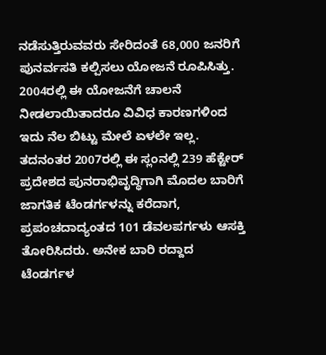ನಡೆಸುತ್ತಿರುವವರು ಸೇರಿದಂತೆ 68,000 ಜನರಿಗೆ ಪುನರ್ವಸತಿ ಕಲ್ಪಿಸಲು ಯೋಜನೆ ರೂಪಿಸಿತ್ತು. 2004ರಲ್ಲಿ ಈ ಯೋಜನೆಗೆ ಚಾಲನೆ ನೀಡಲಾಯಿತಾದರೂ ವಿವಿಧ ಕಾರಣಗಳಿಂದ ಇದು ನೆಲ ಬಿಟ್ಟು ಮೇಲೆ ಏಳಲೇ ಇಲ್ಲ. ತದನಂತರ 2007ರಲ್ಲಿ ಈ ಸ್ಲಂನಲ್ಲಿ 239 ಹೆಕ್ಟೇರ್ ಪ್ರದೇಶದ ಪುನರಾಭಿವೃದ್ಧಿಗಾಗಿ ಮೊದಲ ಬಾರಿಗೆ ಜಾಗತಿಕ ಟೆಂಡರ್ಗಳನ್ನು ಕರೆದಾಗ, ಪ್ರಪಂಚದಾದ್ಯಂತದ 101 ಡೆವಲಪರ್ಗಳು ಆಸಕ್ತಿ ತೋರಿಸಿದರು. ಅನೇಕ ಬಾರಿ ರದ್ದಾದ ಟೆಂಡರ್ಗಳ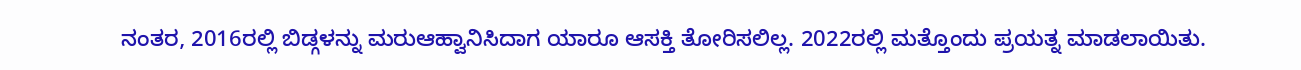ನಂತರ, 2016ರಲ್ಲಿ ಬಿಡ್ಗಳನ್ನು ಮರುಆಹ್ವಾನಿಸಿದಾಗ ಯಾರೂ ಆಸಕ್ತಿ ತೋರಿಸಲಿಲ್ಲ. 2022ರಲ್ಲಿ ಮತ್ತೊಂದು ಪ್ರಯತ್ನ ಮಾಡಲಾಯಿತು.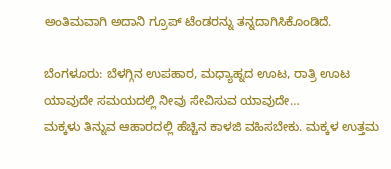ಅಂತಿಮವಾಗಿ ಅದಾನಿ ಗ್ರೂಪ್ ಟೆಂಡರನ್ನು ತನ್ನದಾಗಿಸಿಕೊಂಡಿದೆ.

ಬೆಂಗಳೂರು: ಬೆಳಗ್ಗಿನ ಉಪಹಾರ, ಮಧ್ಯಾಹ್ನದ ಊಟ, ರಾತ್ರಿ ಊಟ ಯಾವುದೇ ಸಮಯದಲ್ಲಿ ನೀವು ಸೇವಿಸುವ ಯಾವುದೇ…
ಮಕ್ಕಳು ತಿನ್ನುವ ಆಹಾರದಲ್ಲಿ ಹೆಚ್ಚಿನ ಕಾಳಜಿ ವಹಿಸಬೇಕು. ಮಕ್ಕಳ ಉತ್ತಮ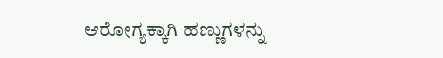ಆರೋಗ್ಯಕ್ಕಾಗಿ ಹಣ್ಣುಗಳನ್ನು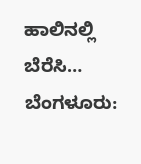ಹಾಲಿನಲ್ಲಿ ಬೆರೆಸಿ…
ಬೆಂಗಳೂರು: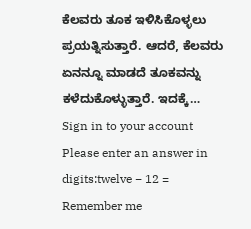ಕೆಲವರು ತೂಕ ಇಳಿಸಿಕೊಳ್ಳಲು ಪ್ರಯತ್ನಿಸುತ್ತಾರೆ. ಆದರೆ, ಕೆಲವರು ಏನನ್ನೂ ಮಾಡದೆ ತೂಕವನ್ನು ಕಳೆದುಕೊಳ್ಳುತ್ತಾರೆ. ಇದಕ್ಕೆ…
Sign in to your account
Please enter an answer in digits:twelve − 12 =
Remember me